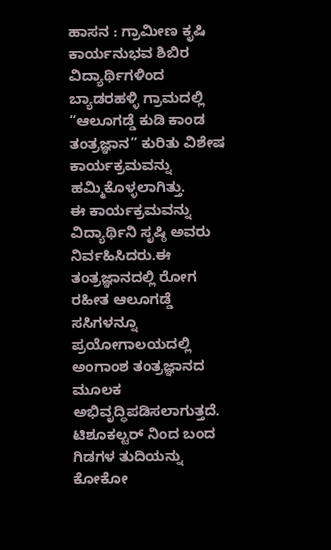ಹಾಸನ : ಗ್ರಾಮೀಣ ಕೃಷಿ ಕಾರ್ಯನುಭವ ಶಿಬಿರ ವಿದ್ಯಾರ್ಥಿಗಳಿಂದ ಬ್ಯಾಡರಹಳ್ಳಿ ಗ್ರಾಮದಲ್ಲಿ “ಆಲೂಗಡ್ಡೆ ಕುಡಿ ಕಾಂಡ ತಂತ್ರಜ್ಞಾನ” ಕುರಿತು ವಿಶೇಷ ಕಾರ್ಯಕ್ರಮವನ್ನು ಹಮ್ಮಿಕೊಳ್ಳಲಾಗಿತ್ತು.
ಈ ಕಾರ್ಯಕ್ರಮವನ್ನು ವಿದ್ಯಾರ್ಥಿನಿ ಸೃಷ್ಠಿ ಅವರು ನಿರ್ವಹಿಸಿದರು.ಈ ತಂತ್ರಜ್ಞಾನದಲ್ಲಿ ರೋಗ ರಹೀತ ಆಲೂಗಡ್ಡೆ ಸಸಿಗಳನ್ನೂ ಪ್ರಯೋಗಾಲಯದಲ್ಲಿ ಅಂಗಾಂಶ ತಂತ್ರಜ್ಞಾನದ ಮೂಲಕ ಅಭಿವೃದ್ಧಿಪಡಿಸಲಾಗುತ್ತದೆ. ಟಿಶೂಕಲ್ಟರ್ ನಿಂದ ಬಂದ ಗಿಡಗಳ ತುದಿಯನ್ನು ಕೋಕೋ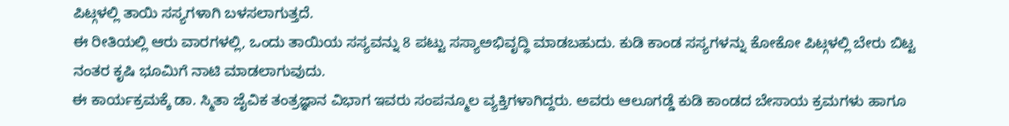ಪಿಟ್ಗಳಲ್ಲಿ ತಾಯಿ ಸಸ್ಯಗಳಾಗಿ ಬಳಸಲಾಗುತ್ತದೆ.
ಈ ರೀತಿಯಲ್ಲಿ ಆರು ವಾರಗಳಲ್ಲಿ, ಒಂದು ತಾಯಿಯ ಸಸ್ಯವನ್ನು 8 ಪಟ್ಟು ಸಸ್ಯಾಅಭಿವೃದ್ಧಿ ಮಾಡಬಹುದು. ಕುಡಿ ಕಾಂಡ ಸಸ್ಯಗಳನ್ನು ಕೋಕೋ ಪಿಟ್ಗಳಲ್ಲಿ ಬೇರು ಬಿಟ್ಟ ನಂತರ ಕೃಷಿ ಭೂಮಿಗೆ ನಾಟಿ ಮಾಡಲಾಗುವುದು.
ಈ ಕಾರ್ಯಕ್ರಮಕ್ಕೆ ಡಾ. ಸ್ಮಿತಾ ಜೈವಿಕ ತಂತ್ರಜ್ಞಾನ ವಿಭಾಗ ಇವರು ಸಂಪನ್ಮೂಲ ವ್ಯಕ್ತಿಗಳಾಗಿದ್ದರು. ಅವರು ಆಲೂಗಡ್ಡೆ ಕುಡಿ ಕಾಂಡದ ಬೇಸಾಯ ಕ್ರಮಗಳು ಹಾಗೂ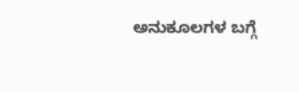ಅನುಕೂಲಗಳ ಬಗ್ಗೆ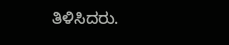ತಿಳಿಸಿದರು.